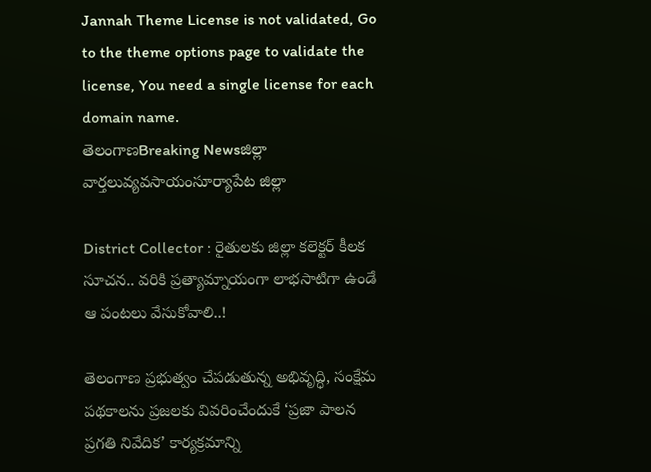Jannah Theme License is not validated, Go to the theme options page to validate the license, You need a single license for each domain name.
తెలంగాణBreaking Newsజిల్లా వార్తలువ్యవసాయంసూర్యాపేట జిల్లా

District Collector : రైతులకు జిల్లా కలెక్టర్ కీలక సూచన.. వరికి ప్రత్యామ్నాయంగా లాభసాటిగా ఉండే ఆ పంటలు వేసుకోవాలి..!

తెలంగాణ ప్రభుత్వం చేపడుతున్న అభివృద్ధి, సంక్షేమ పథకాలను ప్రజలకు వివరించేందుకే ‘ప్రజా పాలన ప్రగతి నివేదిక’ కార్యక్రమాన్ని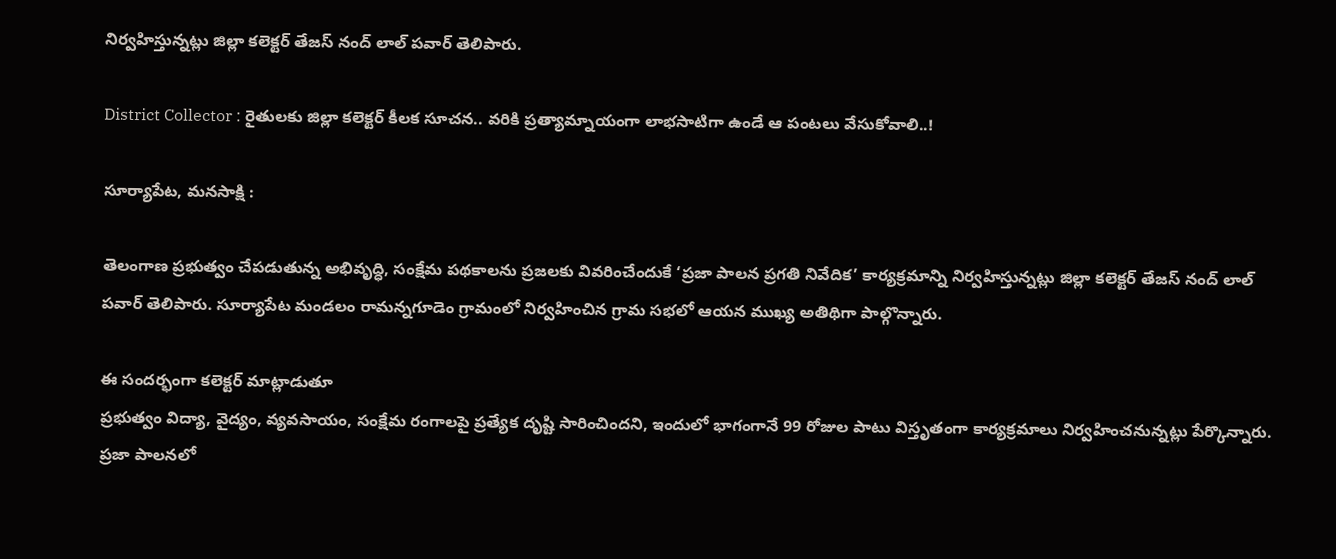నిర్వహిస్తున్నట్లు జిల్లా కలెక్టర్ తేజస్ నంద్ లాల్ పవార్ తెలిపారు.

District Collector : రైతులకు జిల్లా కలెక్టర్ కీలక సూచన.. వరికి ప్రత్యామ్నాయంగా లాభసాటిగా ఉండే ఆ పంటలు వేసుకోవాలి..!

సూర్యాపేట, మనసాక్షి :

తెలంగాణ ప్రభుత్వం చేపడుతున్న అభివృద్ధి, సంక్షేమ పథకాలను ప్రజలకు వివరించేందుకే ‘ప్రజా పాలన ప్రగతి నివేదిక’ కార్యక్రమాన్ని నిర్వహిస్తున్నట్లు జిల్లా కలెక్టర్ తేజస్ నంద్ లాల్ పవార్ తెలిపారు. సూర్యాపేట మండలం రామన్నగూడెం గ్రామంలో నిర్వహించిన గ్రామ సభలో ఆయన ముఖ్య అతిథిగా పాల్గొన్నారు.

ఈ సందర్భంగా కలెక్టర్ మాట్లాడుతూ
ప్రభుత్వం విద్యా, వైద్యం, వ్యవసాయం, సంక్షేమ రంగాలపై ప్రత్యేక దృష్టి సారించిందని, ఇందులో భాగంగానే 99 రోజుల పాటు విస్తృతంగా కార్యక్రమాలు నిర్వహించనున్నట్లు పేర్కొన్నారు. ప్రజా పాలనలో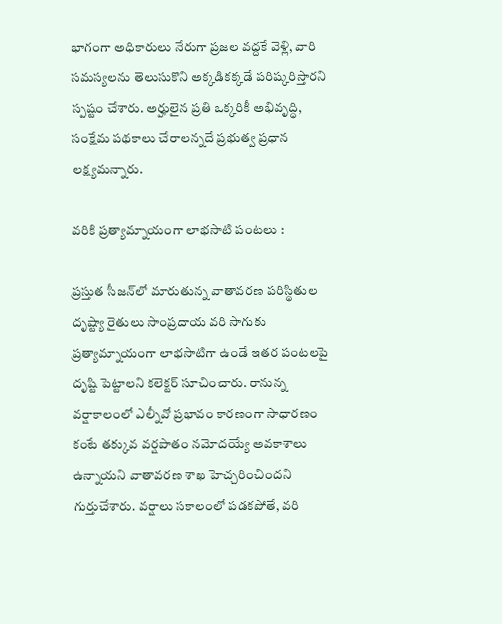భాగంగా అధికారులు నేరుగా ప్రజల వద్దకే వెళ్లి, వారి సమస్యలను తెలుసుకొని అక్కడికక్కడే పరిష్కరిస్తారని స్పష్టం చేశారు. అర్హులైన ప్రతి ఒక్కరికీ అభివృద్ధి, సంక్షేమ పథకాలు చేరాలన్నదే ప్రభుత్వ ప్రధాన లక్ష్యమన్నారు.

వరికి ప్రత్యామ్నాయంగా లాభసాటి పంటలు :

ప్రస్తుత సీజన్‌లో మారుతున్న వాతావరణ పరిస్థితుల దృష్ట్యా రైతులు సాంప్రదాయ వరి సాగుకు ప్రత్యామ్నాయంగా లాభసాటిగా ఉండే ఇతర పంటలపై దృష్టి పెట్టాలని కలెక్టర్ సూచించారు. రానున్న వర్షాకాలంలో ఎల్నీవో ప్రభావం కారణంగా సాధారణం కంటే తక్కువ వర్షపాతం నమోదయ్యే అవకాశాలు ఉన్నాయని వాతావరణ శాఖ హెచ్చరించిందని గుర్తుచేశారు. వర్షాలు సకాలంలో పడకపోతే, వరి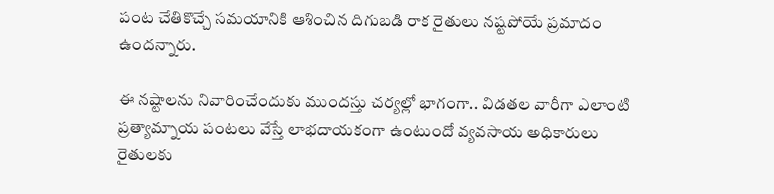పంట చేతికొచ్చే సమయానికి ఆశించిన దిగుబడి రాక రైతులు నష్టపోయే ప్రమాదం ఉందన్నారు.

ఈ నష్టాలను నివారించేందుకు ముందస్తు చర్యల్లో భాగంగా.. విడతల వారీగా ఎలాంటి ప్రత్యామ్నాయ పంటలు వేస్తే లాభదాయకంగా ఉంటుందో వ్యవసాయ అధికారులు రైతులకు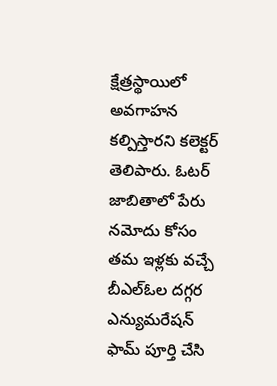క్షేత్రస్థాయిలో అవగాహన కల్పిస్తారని కలెక్టర్ తెలిపారు. ఓటర్ జాబితాలో పేరు నమోదు కోసం తమ ఇళ్లకు వచ్చే బీఎల్ఓల దగ్గర ఎన్యుమరేషన్ ఫామ్ పూర్తి చేసి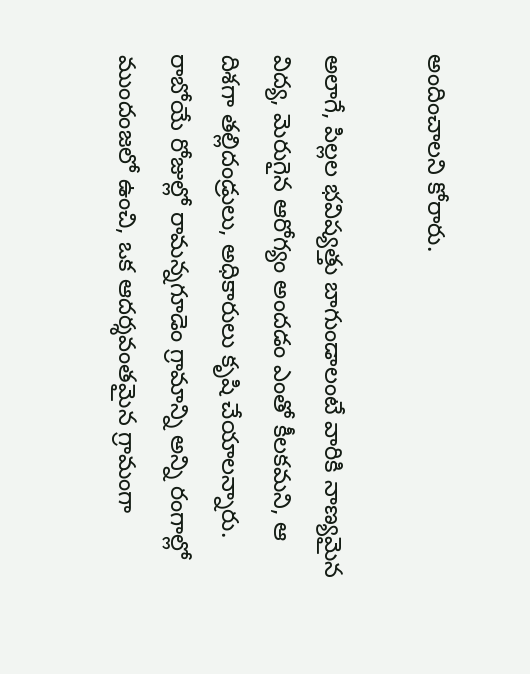అందించాలని కోరారు.

అలాగే, పిల్లల భవిష్యత్తు బాగుండాలంటే వారికి నాణ్యమైన విద్య, మెరుగైన ఆరోగ్యం అందడం ఎంతో కీలకమని, ఆ దిశగా తల్లిదండ్రులు, అధికారులు కృషి చేయాలన్నారు. రాబోయే రోజుల్లో రామన్నగూడెం గ్రామాన్ని అన్ని రంగాల్లో ముందంజలో ఉంచి, ఒక ఆదర్శవంతమైన గ్రామంగా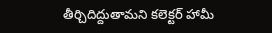తీర్చిదిద్దుతామని కలెక్టర్ హామీ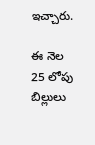ఇచ్చారు.

ఈ నెల 25 లోపు బిల్లులు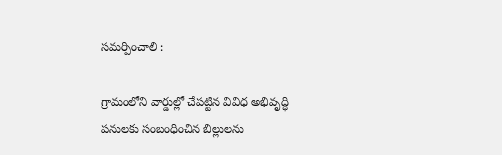సమర్పించాలి :

గ్రామంలోని వార్డుల్లో చేపట్టిన వివిధ అభివృద్ధి పనులకు సంబంధించిన బిల్లులను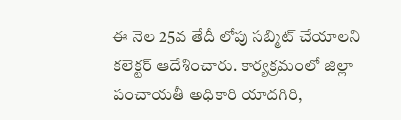ఈ నెల 25వ తేదీ లోపు సబ్మిట్ చేయాలని కలెక్టర్ ఆదేశించారు. కార్యక్రమంలో జిల్లా పంచాయతీ అధికారి యాదగిరి,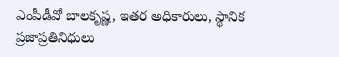ఎంపీడీవో బాలకృష్ణ, ఇతర అధికారులు, స్థానిక ప్రజాప్రతినిధులు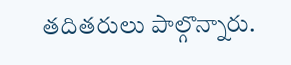తదితరులు పాల్గొన్నారు.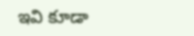ఇవి కూడా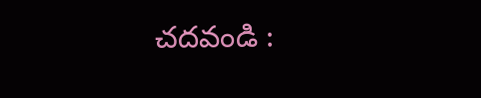చదవండి :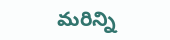మరిన్ని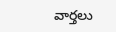వార్తలు